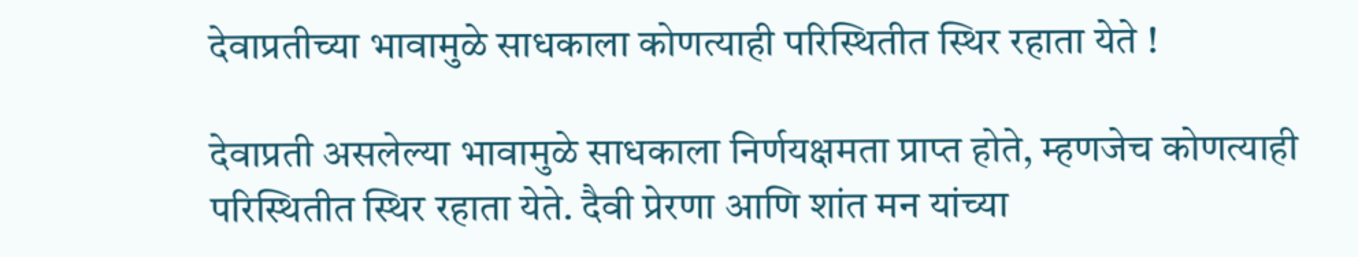देवाप्रतीच्या भावामुळे साधकाला कोणत्याही परिस्थितीत स्थिर रहाता येते !

देवाप्रती असलेल्या भावामुळे साधकाला निर्णयक्षमता प्राप्त होते, म्हणजेच कोणत्याही परिस्थितीत स्थिर रहाता येते. दैवी प्रेरणा आणि शांत मन यांच्या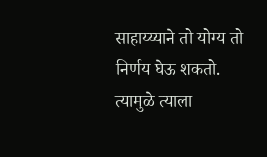साहाय्य्याने तो योग्य तो निर्णय घेऊ शकतो. त्यामुळे त्याला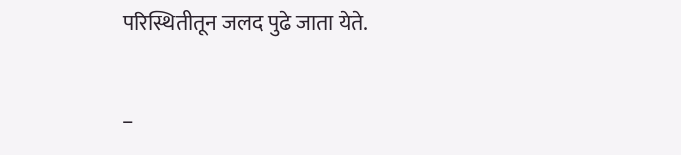परिस्थितीतून जलद पुढे जाता येते.

–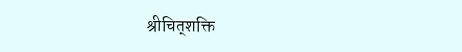श्रीचित्‌शक्ति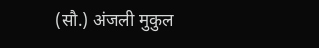(सौ.) अंजली मुकुल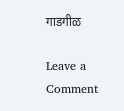गाडगीळ

Leave a Comment